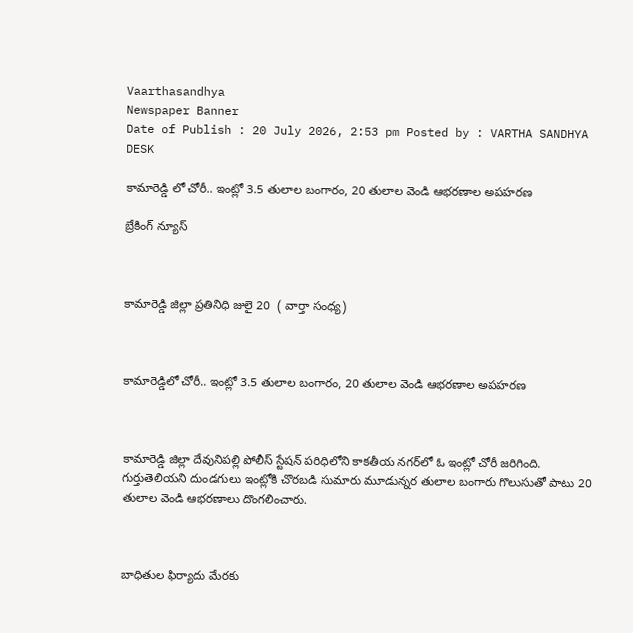Vaarthasandhya
Newspaper Banner
Date of Publish : 20 July 2026, 2:53 pm Posted by : VARTHA SANDHYA DESK

కామారెడ్డి లో చోరీ.. ఇంట్లో 3.5 తులాల బంగారం, 20 తులాల వెండి ఆభరణాల అపహరణ

బ్రేకింగ్ న్యూస్



కామారెడ్డి జిల్లా ప్రతినిధి జులై 20  ( వార్తా సంధ్య)



కామారెడ్డిలో చోరీ.. ఇంట్లో 3.5 తులాల బంగారం, 20 తులాల వెండి ఆభరణాల అపహరణ



కామారెడ్డి జిల్లా దేవునిపల్లి పోలీస్ స్టేషన్ పరిధిలోని కాకతీయ నగర్‌లో ఓ ఇంట్లో చోరీ జరిగింది. గుర్తుతెలియని దుండగులు ఇంట్లోకి చొరబడి సుమారు మూడున్నర తులాల బంగారు గొలుసుతో పాటు 20 తులాల వెండి ఆభరణాలు దొంగలించారు.



బాధితుల ఫిర్యాదు మేరకు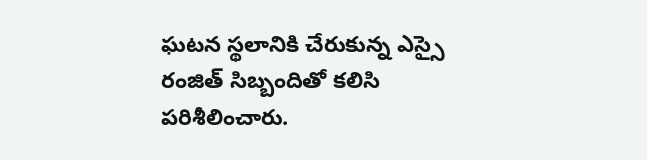ఘటన స్థలానికి చేరుకున్న ఎస్సై రంజిత్ సిబ్బందితో కలిసి పరిశీలించారు.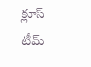క్లూస్ టీమ్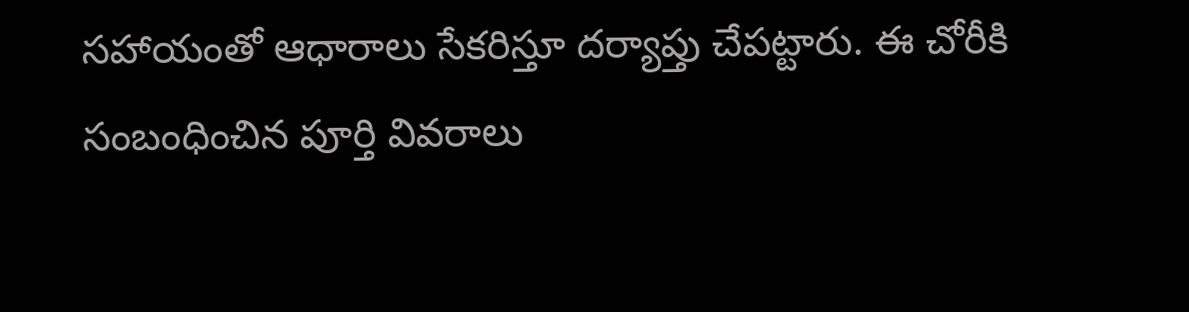సహాయంతో ఆధారాలు సేకరిస్తూ దర్యాప్తు చేపట్టారు. ఈ చోరీకి సంబంధించిన పూర్తి వివరాలు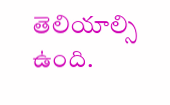తెలియాల్సి ఉంది.